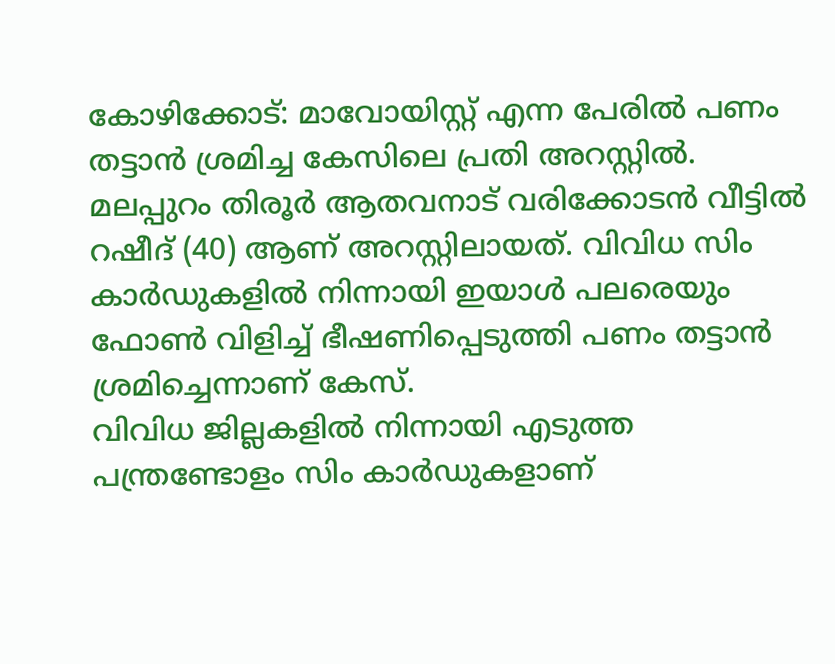കോഴിക്കോട്: മാവോയിസ്റ്റ് എന്ന പേരിൽ പണം തട്ടാൻ ശ്രമിച്ച കേസിലെ പ്രതി അറസ്റ്റിൽ. മലപ്പുറം തിരൂർ ആതവനാട് വരിക്കോടൻ വീട്ടിൽ റഷീദ് (40) ആണ് അറസ്റ്റിലായത്. വിവിധ സിം കാർഡുകളിൽ നിന്നായി ഇയാൾ പലരെയും ഫോൺ വിളിച്ച് ഭീഷണിപ്പെടുത്തി പണം തട്ടാൻ ശ്രമിച്ചെന്നാണ് കേസ്.
വിവിധ ജില്ലകളിൽ നിന്നായി എടുത്ത പന്ത്രണ്ടോളം സിം കാർഡുകളാണ്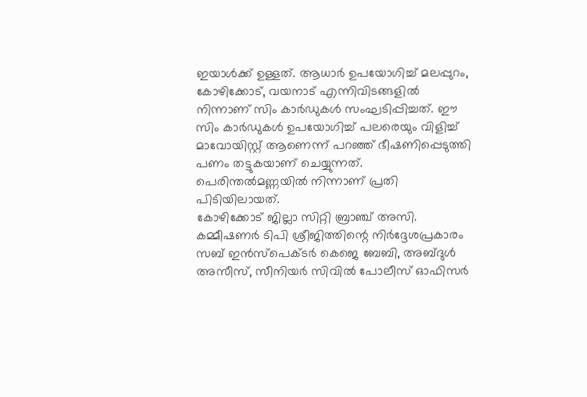ഇയാൾക്ക് ഉള്ളത്. ആധാർ ഉപയോഗിച്ച് മലപ്പുറം, കോഴിക്കോട്, വയനാട് എന്നിവിടങ്ങളിൽ നിന്നാണ് സിം കാർഡുകൾ സംഘടിപ്പിച്ചത്. ഈ സിം കാർഡുകൾ ഉപയോഗിച്ച് പലരെയും വിളിച്ച് മാവോയിസ്റ്റ് ആണെന്ന് പറഞ്ഞ് ഭീഷണിപ്പെടുത്തി പണം തട്ടുകയാണ് ചെയ്യുന്നത്. പെരിന്തൽമണ്ണയിൽ നിന്നാണ് പ്രതി പിടിയിലായത്.
കോഴിക്കോട് ജില്ലാ സിറ്റി ബ്രാഞ്ച് അസി. കമ്മീഷണർ ടിപി ശ്രീജിത്തിന്റെ നിർദ്ദേശപ്രകാരം സബ് ഇൻസ്പെക്ടർ കെജെ ബേബി, അബ്ദുൾ അസീസ്, സീനിയർ സിവിൽ പോലീസ് ഓഫിസർ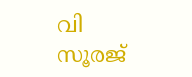വി സൂരജ്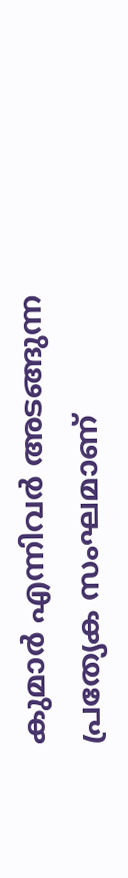കുമാർ എന്നിവർ അടങ്ങുന്ന പ്രത്യേക സംഘമാണ്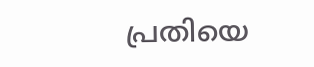പ്രതിയെ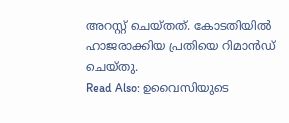അറസ്റ്റ് ചെയ്തത്. കോടതിയിൽ ഹാജരാക്കിയ പ്രതിയെ റിമാൻഡ് ചെയ്തു.
Read Also: ഉവൈസിയുടെ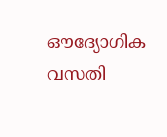ഔദ്യോഗിക വസതി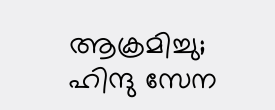ആക്രമിച്ചു; ഹിന്ദു സേന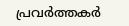പ്രവർത്തകർ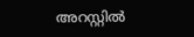അറസ്റ്റിൽ